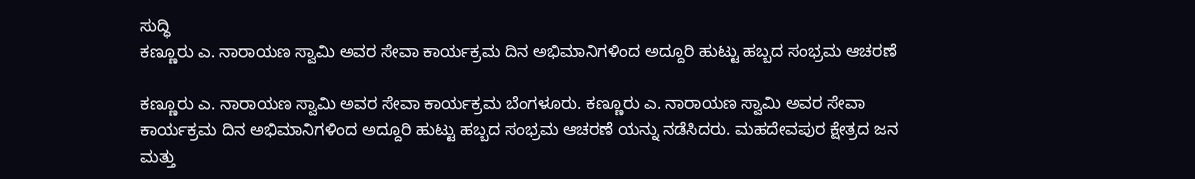ಸುದ್ಧಿ
ಕಣ್ಣೂರು ಎ. ನಾರಾಯಣ ಸ್ವಾಮಿ ಅವರ ಸೇವಾ ಕಾರ್ಯಕ್ರಮ ದಿನ ಅಭಿಮಾನಿಗಳಿಂದ ಅದ್ದೂರಿ ಹುಟ್ಟು ಹಬ್ಬದ ಸಂಭ್ರಮ ಆಚರಣೆ

ಕಣ್ಣೂರು ಎ. ನಾರಾಯಣ ಸ್ವಾಮಿ ಅವರ ಸೇವಾ ಕಾರ್ಯಕ್ರಮ ಬೆಂಗಳೂರು. ಕಣ್ಣೂರು ಎ. ನಾರಾಯಣ ಸ್ವಾಮಿ ಅವರ ಸೇವಾ ಕಾರ್ಯಕ್ರಮ ದಿನ ಅಭಿಮಾನಿಗಳಿಂದ ಅದ್ದೂರಿ ಹುಟ್ಟು ಹಬ್ಬದ ಸಂಭ್ರಮ ಆಚರಣೆ ಯನ್ನು ನಡೆಸಿದರು. ಮಹದೇವಪುರ ಕ್ಷೇತ್ರದ ಜನ ಮತ್ತು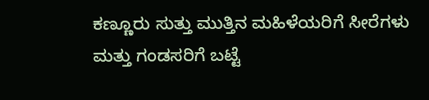ಕಣ್ಣೂರು ಸುತ್ತು ಮುತ್ತಿನ ಮಹಿಳೆಯರಿಗೆ ಸೀರೆಗಳು ಮತ್ತು ಗಂಡಸರಿಗೆ ಬಟ್ಟೆ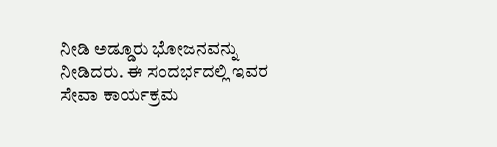ನೀಡಿ ಅಡ್ಡೂರು ಭೋಜನವನ್ನು ನೀಡಿದರು. ಈ ಸಂದರ್ಭದಲ್ಲಿ ಇವರ ಸೇವಾ ಕಾರ್ಯಕ್ರಮ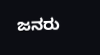ಜನರು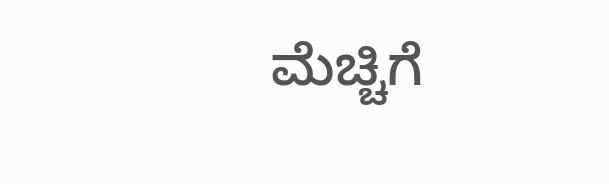ಮೆಚ್ಚಿಗೆ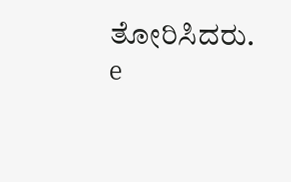ತೋರಿಸಿದರು.
e